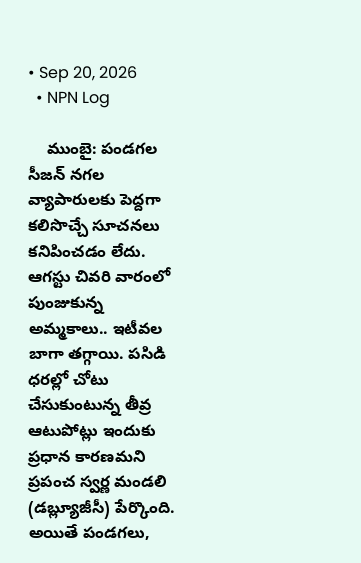• Sep 20, 2026
  • NPN Log

    ముంబై: పండగల సీజన్‌ నగల వ్యాపారులకు పెద్దగా కలిసొచ్చే సూచనలు కనిపించడం లేదు. ఆగస్టు చివరి వారంలో పుంజుకున్న అమ్మకాలు.. ఇటీవల బాగా తగ్గాయి. పసిడి ధరల్లో చోటు చేసుకుంటున్న తీవ్ర ఆటుపోట్లు ఇందుకు ప్రధాన కారణమని ప్రపంచ స్వర్ణ మండలి (డబ్ల్యూజీసీ) పేర్కొంది. అయితే పండగలు,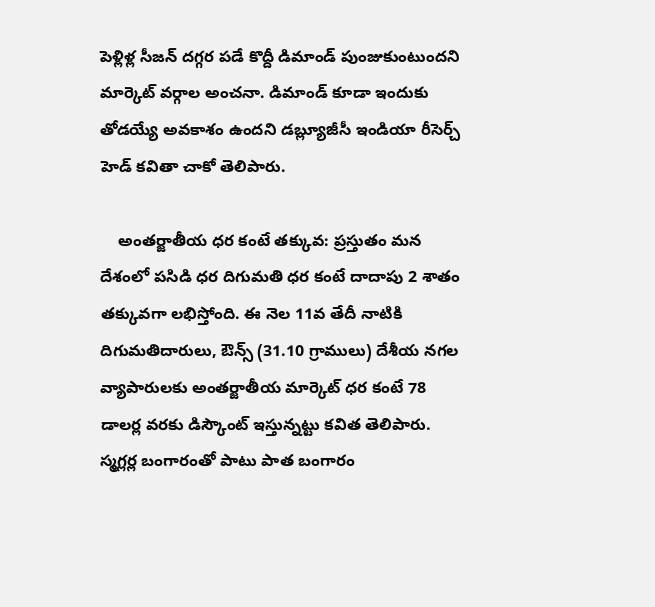పెళ్లిళ్ల సీజన్‌ దగ్గర పడే కొద్దీ డిమాండ్‌ పుంజుకుంటుందని మార్కెట్‌ వర్గాల అంచనా. డిమాండ్‌ కూడా ఇందుకు తోడయ్యే అవకాశం ఉందని డబ్ల్యూజీసీ ఇండియా రీసెర్చ్‌ హెడ్‌ కవితా చాకో తెలిపారు.

    అంతర్జాతీయ ధర కంటే తక్కువ: ప్రస్తుతం మన దేశంలో పసిడి ధర దిగుమతి ధర కంటే దాదాపు 2 శాతం తక్కువగా లభిస్తోంది. ఈ నెల 11వ తేదీ నాటికి దిగుమతిదారులు, ఔన్స్‌ (31.10 గ్రాములు) దేశీయ నగల వ్యాపారులకు అంతర్జాతీయ మార్కెట్‌ ధర కంటే 78 డాలర్ల వరకు డిస్కౌంట్‌ ఇస్తున్నట్టు కవిత తెలిపారు. స్మగ్లర్ల బంగారంతో పాటు పాత బంగారం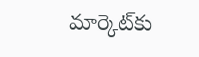మార్కెట్‌కు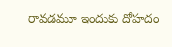రావడమూ ఇందుకు దోహదం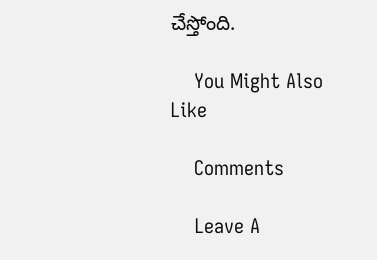చేస్తోంది.

    You Might Also Like

    Comments

    Leave A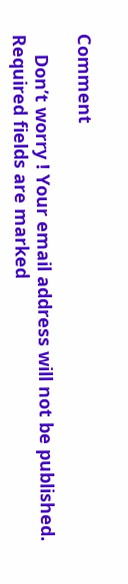Comment

    Don’t worry ! Your email address will not be published. Required fields are marked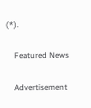(*).

    Featured News

    Advertisement